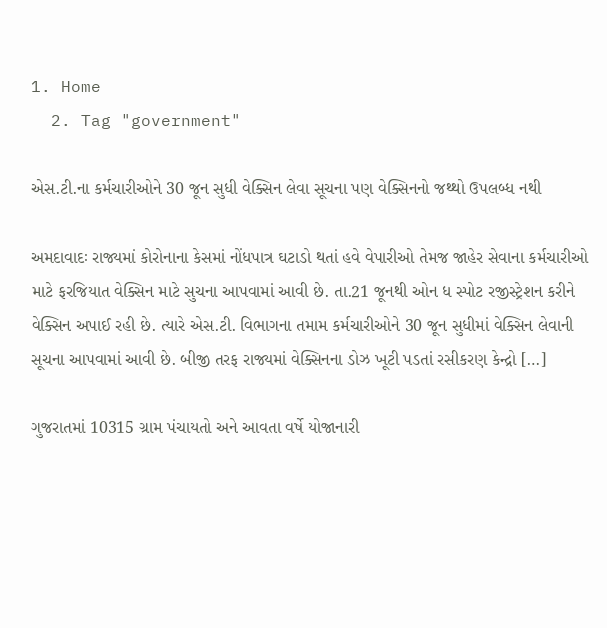1. Home
  2. Tag "government"

એસ.ટી.ના કર્મચારીઓને 30 જૂન સુધી વેક્સિન લેવા સૂચના પણ વેક્સિનનો જથ્થો ઉપલબ્ધ નથી

અમદાવાદઃ રાજ્યમાં કોરોનાના કેસમાં નોંધપાત્ર ઘટાડો થતાં હવે વેપારીઓ તેમજ જાહેર સેવાના કર્મચારીઓ માટે ફરજિયાત વેક્સિન માટે સુચના આપવામાં આવી છે. તા.21 જૂનથી ઓન ધ સ્પોટ રજીસ્ટ્રેશન કરીને વેક્સિન અપાઈ રહી છે. ત્યારે એસ.ટી. વિભાગના તમામ કર્મચારીઓને 30 જૂન સુધીમાં વેક્સિન લેવાની સૂચના આપવામાં આવી છે. બીજી તરફ રાજ્યમાં વેક્સિનના ડોઝ ખૂટી પડતાં રસીકરણ કેન્દ્રો […]

ગુજરાતમાં 10315 ગ્રામ પંચાયતો અને આવતા વર્ષે યોજાનારી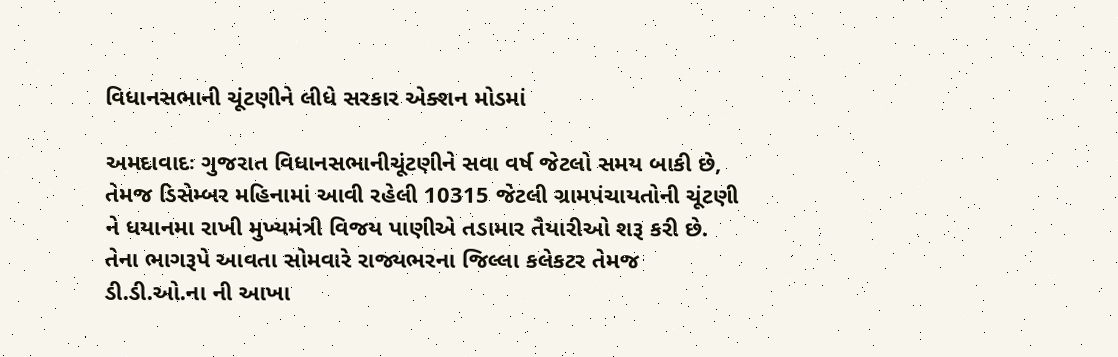વિધાનસભાની ચૂંટણીને લીધે સરકાર એક્શન મોડમાં

અમદાવાદઃ ગુજરાત વિધાનસભાનીચૂંટણીને સવા વર્ષ જેટલો સમય બાકી છે, તેમજ ડિસેમ્બર મહિનામાં આવી રહેલી 10315 જેટલી ગ્રામપંચાયતોની ચૂંટણી ને ધયાનમા રાખી મુખ્યમંત્રી વિજય પાણીએ તડામાર તૈયારીઓ શરૂ કરી છે. તેના ભાગરૂપે આવતા સોમવારે રાજ્યભરના જિલ્લા કલેકટર તેમજ ડી.ડી.ઓ.ના ની આખા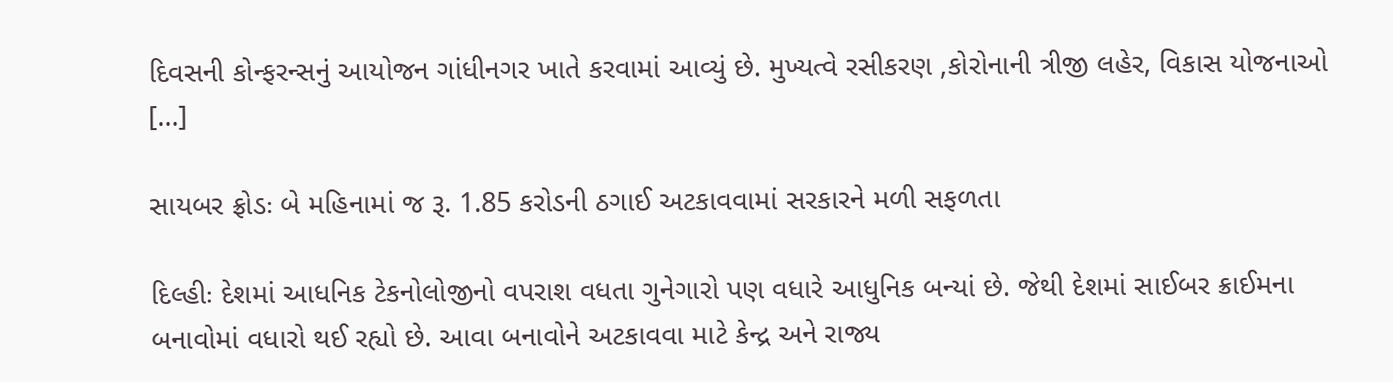દિવસની કોન્ફરન્સનું આયોજન ગાંધીનગર ખાતે કરવામાં આવ્યું છે. મુખ્યત્વે રસીકરણ ,કોરોનાની ત્રીજી લહેર, વિકાસ યોજનાઓ […]

સાયબર ફ્રોડઃ બે મહિનામાં જ રૂ. 1.85 કરોડની ઠગાઈ અટકાવવામાં સરકારને મળી સફળતા

દિલ્હીઃ દેશમાં આધનિક ટેકનોલોજીનો વપરાશ વધતા ગુનેગારો પણ વધારે આધુનિક બન્યાં છે. જેથી દેશમાં સાઈબર ક્રાઈમના બનાવોમાં વધારો થઈ રહ્યો છે. આવા બનાવોને અટકાવવા માટે કેન્દ્ર અને રાજ્ય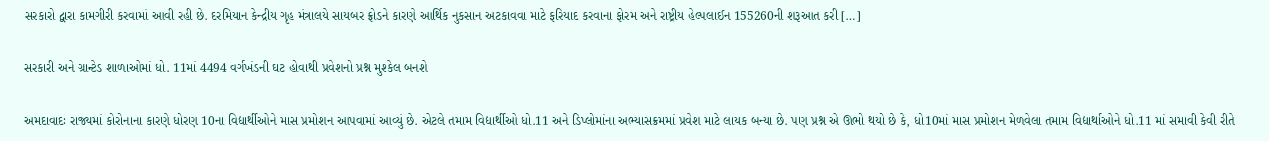સરકારો દ્વારા કામગીરી કરવામાં આવી રહી છે. દરમિયાન કેન્દ્રીય ગૃહ મંત્રાલયે સાયબર ફ્રોડને કારણે આર્થિક નુકસાન અટકાવવા માટે ફરિયાદ કરવાના ફોરમ અને રાષ્ટ્રીય હેલ્પલાઈન 155260ની શરૂઆત કરી […]

સરકારી અને ગ્રાન્ટેડ શાળાઓમાં ધો. 11માં 4494 વર્ગખંડની ઘટ હોવાથી પ્રવેશનો પ્રશ્ન મુશ્કેલ બનશે

અમદાવાદઃ રાજ્યમાં કોરોનાના કારણે ધોરણ 10ના વિદ્યાર્થીઓને માસ પ્રમોશન આપવામાં આવ્યું છે. એટલે તમામ વિદ્યાર્થીઓ ધો.11 અને ડિપ્લોમાંના અભ્યાસક્રમમાં પ્રવેશ માટે લાયક બન્યા છે. પણ પ્રશ્ન એ ઊભો થયો છે કે, ધો10માં માસ પ્રમોશન મેળવેલા તમામ વિદ્યાર્થાઓને ધો.11 માં સમાવી કેવી રીતે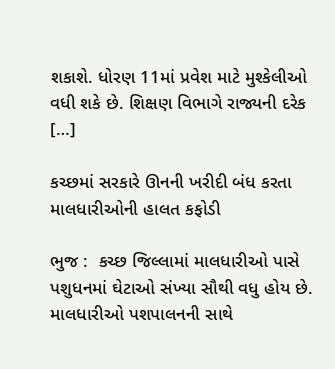શકાશે. ધોરણ 11માં પ્રવેશ માટે મુશ્કેલીઓ વધી શકે છે. શિક્ષણ વિભાગે રાજ્યની દરેક […]

કચ્છમાં સરકારે ઊનની ખરીદી બંધ કરતા માલધારીઓની હાલત કફોડી

ભુજ :  કચ્છ જિલ્લામાં માલધારીઓ પાસે પશુધનમાં ઘેટાઓ સંખ્યા સૌથી વધુ હોય છે. માલધારીઓ પશપાલનની સાથે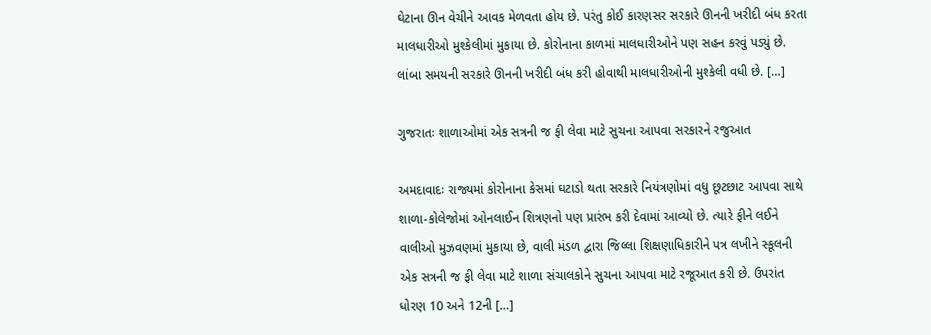ઘેટાના ઊન વેચીને આવક મેળવતા હોય છે. પરંતુ કોઈ કારણસર સરકારે ઊનની ખરીદી બંધ કરતા માલધારીઓ મુશ્કેલીમાં મુકાયા છે. કોરોનાના કાળમાં માલધારીઓને પણ સહન કરવું પડ્યું છે.  લાંબા સમયની સરકારે ઊનની ખરીદી બંધ કરી હોવાથી માલધારીઓની મુશ્કેલી વધી છે. […]

ગુજરાતઃ શાળાઓમાં એક સત્રની જ ફી લેવા માટે સુચના આપવા સરકારને રજુઆત

અમદાવાદઃ રાજ્યમાં કોરોનાના કેસમાં ઘટાડો થતા સરકારે નિયંત્રણોમાં વધુ છૂટછાટ આપવા સાથે શાળા-કોલેજોમાં ઓનલાઈન શિત્રણનો પણ પ્રારંભ કરી દેવામાં આવ્યો છે. ત્યારે ફીને લઈને વાલીઓ મુઝવણમાં મુકાયા છે, વાલી મંડળ દ્વારા જિલ્લા શિક્ષણાધિકારીને પત્ર લખીને સ્કૂલની એક સત્રની જ ફી લેવા માટે શાળા સંચાલકોને સુચના આપવા માટે રજૂઆત કરી છે. ઉપરાંત ધોરણ 10 અને 12ની […]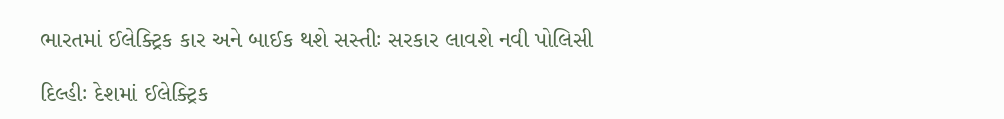ભારતમાં ઈલેક્ટ્રિક કાર અને બાઈક થશે સસ્તીઃ સરકાર લાવશે નવી પોલિસી

દિલ્હીઃ દેશમાં ઈલેક્ટ્રિક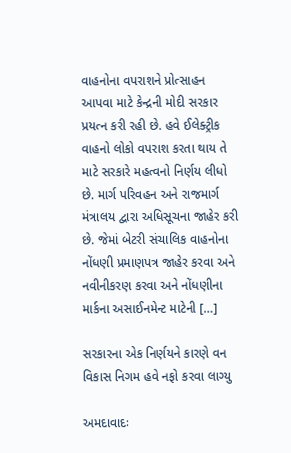વાહનોના વપરાશને પ્રોત્સાહન આપવા માટે કેન્દ્રની મોદી સરકાર પ્રયત્ન કરી રહી છે. હવે ઈલેક્ટ્રીક વાહનો લોકો વપરાશ કરતા થાય તે માટે સરકારે મહત્વનો નિર્ણય લીધો છે. માર્ગ પરિવહન અને રાજમાર્ગ મંત્રાલય દ્વારા અધિસૂચના જાહેર કરી છે. જેમાં બેટરી સંચાલિક વાહનોના નોંધણી પ્રમાણપત્ર જાહેર કરવા અને નવીનીકરણ કરવા અને નોંધણીના માર્કના અસાઈનમેન્ટ માટેની […]

સરકારના એક નિર્ણયને કારણે વન વિકાસ નિગમ હવે નફો કરવા લાગ્યુ

અમદાવાદઃ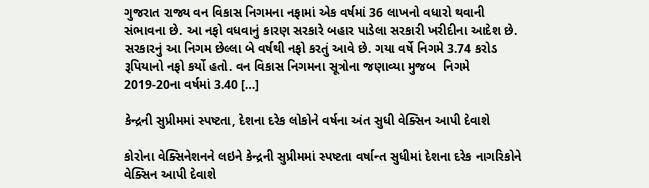ગુજરાત રાજ્ય વન વિકાસ નિગમના નફામાં એક વર્ષમાં 36 લાખનો વધારો થવાની સંભાવના છે. આ નફો વધવાનું કારણ સરકારે બહાર પાડેલા સરકારી ખરીદીના આદેશ છે. સરકારનું આ નિગમ છેલ્લા બે વર્ષથી નફો કરતું આવે છે. ગયા વર્ષે નિગમે 3.74 કરોડ રૂપિયાનો નફો કર્યો હતો. વન વિકાસ નિગમના સૂત્રોના જણાવ્યા મુજબ  નિગમે 2019-20ના વર્ષમાં 3.40 […]

કેન્દ્રની સુપ્રીમમાં સ્પષ્ટતા, દેશના દરેક લોકોને વર્ષના અંત સુધી વેક્સિન આપી દેવાશે

કોરોના વેક્સિનેશનને લઇને કેન્દ્રની સુપ્રીમમાં સ્પષ્ટતા વર્ષાન્ત સુધીમાં દેશના દરેક નાગરિકોને વેક્સિન આપી દેવાશે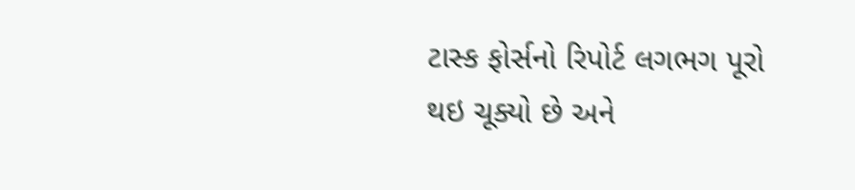ટાસ્ક ફોર્સનો રિપોર્ટ લગભગ પૂરો થઇ ચૂક્યો છે અને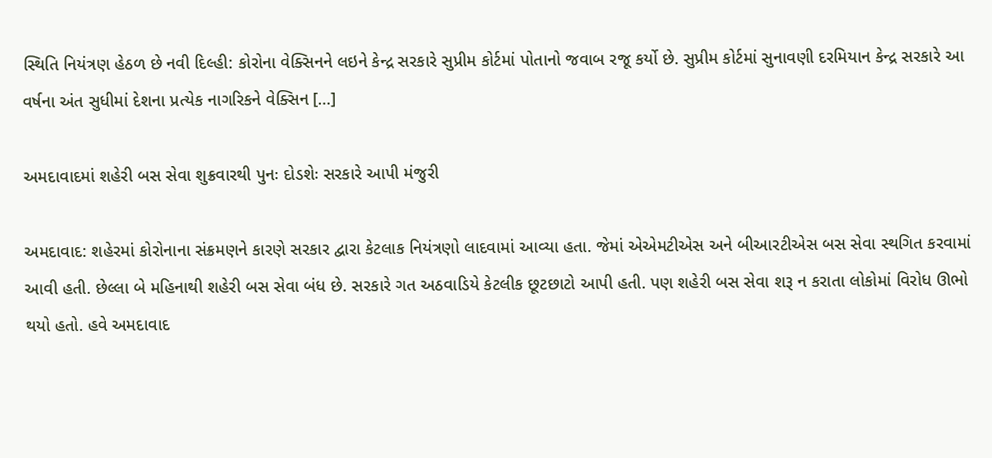સ્થિતિ નિયંત્રણ હેઠળ છે નવી દિલ્હી: કોરોના વેક્સિનને લઇને કેન્દ્ર સરકારે સુપ્રીમ કોર્ટમાં પોતાનો જવાબ રજૂ કર્યો છે. સુપ્રીમ કોર્ટમાં સુનાવણી દરમિયાન કેન્દ્ર સરકારે આ વર્ષના અંત સુધીમાં દેશના પ્રત્યેક નાગરિકને વેક્સિન […]

અમદાવાદમાં શહેરી બસ સેવા શુક્રવારથી પુનઃ દોડશેઃ સરકારે આપી મંજુરી

અમદાવાદ: શહેરમાં કોરોનાના સંક્રમણને કારણે સરકાર દ્વારા કેટલાક નિયંત્રણો લાદવામાં આવ્યા હતા. જેમાં એએમટીએસ અને બીઆરટીએસ બસ સેવા સ્થગિત કરવામાં આવી હતી. છેલ્લા બે મહિનાથી શહેરી બસ સેવા બંધ છે. સરકારે ગત અઠવાડિયે કેટલીક છૂટછાટો આપી હતી. પણ શહેરી બસ સેવા શરૂ ન કરાતા લોકોમાં વિરોધ ઊભો થયો હતો. હવે અમદાવાદ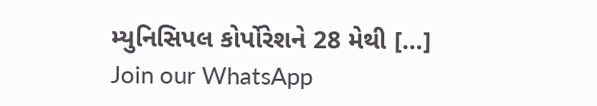મ્યુનિસિપલ કોર્પોરેશને 28 મેથી […]
Join our WhatsApp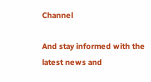Channel

And stay informed with the latest news and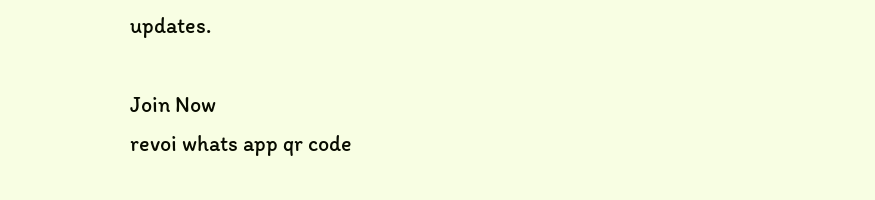updates.

Join Now
revoi whats app qr code